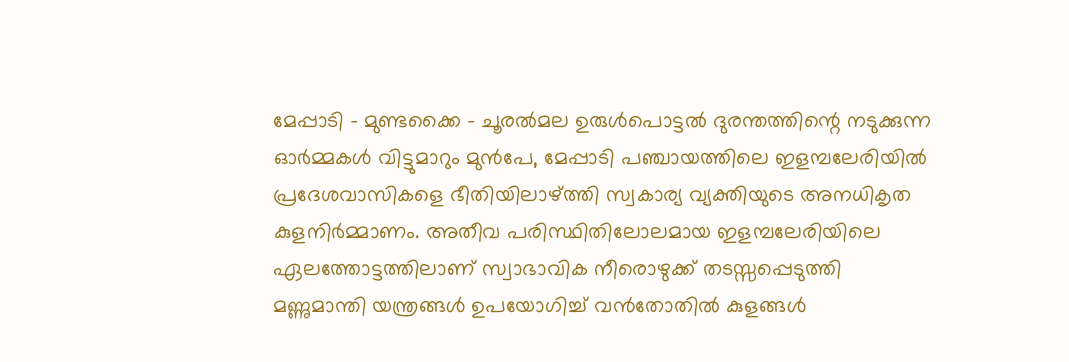മേപ്പാടി – മുണ്ടക്കൈ – ചൂരൽമല ഉരുൾപൊട്ടൽ ദുരന്തത്തിന്റെ നടുക്കുന്ന ഓർമ്മകൾ വിട്ടുമാറും മുൻപേ, മേപ്പാടി പഞ്ചായത്തിലെ ഇളമ്പലേരിയിൽ പ്രദേശവാസികളെ ഭീതിയിലാഴ്ത്തി സ്വകാര്യ വ്യക്തിയുടെ അനധികൃത കുളനിർമ്മാണം. അതീവ പരിസ്ഥിതിലോലമായ ഇളമ്പലേരിയിലെ ഏലത്തോട്ടത്തിലാണ് സ്വാഭാവിക നീരൊഴുക്ക് തടസ്സപ്പെടുത്തി മണ്ണുമാന്തി യന്ത്രങ്ങൾ ഉപയോഗിച്ച് വൻതോതിൽ കുളങ്ങൾ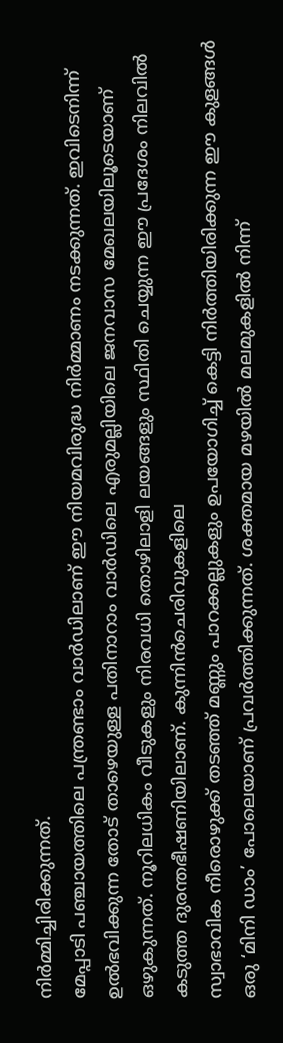നിർമ്മിച്ചിരിക്കുന്നത്.
മേപ്പാടി പഞ്ചായത്തിലെ പന്ത്രണ്ടാം വാർഡിലാണ് ഈ നിയമവിരുദ്ധ നിർമ്മാണം നടക്കുന്നത്. ഇവിടെനിന്ന് ഉൽഭവിക്കുന്ന തോട് താഴെയുള്ള പതിനാറാം വാർഡിലെ എരുമല്ലിയിലെ ജനവാസ മേഖലയിലൂടെയാണ് ഒഴുകുന്നത്. നൂറിലധികം വീടുകളും നിരവധി തൊഴിലാളി ലയങ്ങളും സ്ഥിതി ചെയ്യുന്ന ഈ പ്രദേശം നിലവിൽ കടുത്ത ദുരന്തഭീഷണിയിലാണ്. കുന്നിൻചെരിവുകളിലെ
സ്വാഭാവിക നീരൊഴുക്ക് തടഞ്ഞ് മണ്ണും പാറക്കല്ലുകളും ഉപയോഗിച്ച് കെട്ടി നിർത്തിയിരിക്കുന്ന ഈ കുളങ്ങൾ ഒരു ‘മിനി ഡാം’ പോലെയാണ് പ്രവർത്തിക്കുന്നത്. ശക്തമായ മഴയിൽ മലമുകളിൽ നിന്ന്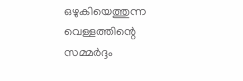ഒഴുകിയെത്തുന്ന വെള്ളത്തിന്റെ സമ്മർദ്ദം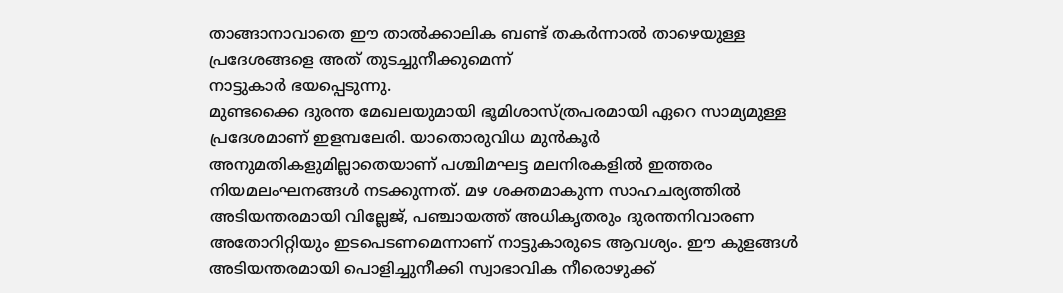താങ്ങാനാവാതെ ഈ താൽക്കാലിക ബണ്ട് തകർന്നാൽ താഴെയുള്ള പ്രദേശങ്ങളെ അത് തുടച്ചുനീക്കുമെന്ന്
നാട്ടുകാർ ഭയപ്പെടുന്നു.
മുണ്ടക്കൈ ദുരന്ത മേഖലയുമായി ഭൂമിശാസ്ത്രപരമായി ഏറെ സാമ്യമുള്ള പ്രദേശമാണ് ഇളമ്പലേരി. യാതൊരുവിധ മുൻകൂർ അനുമതികളുമില്ലാതെയാണ് പശ്ചിമഘട്ട മലനിരകളിൽ ഇത്തരം നിയമലംഘനങ്ങൾ നടക്കുന്നത്. മഴ ശക്തമാകുന്ന സാഹചര്യത്തിൽ അടിയന്തരമായി വില്ലേജ്, പഞ്ചായത്ത് അധികൃതരും ദുരന്തനിവാരണ അതോറിറ്റിയും ഇടപെടണമെന്നാണ് നാട്ടുകാരുടെ ആവശ്യം. ഈ കുളങ്ങൾ അടിയന്തരമായി പൊളിച്ചുനീക്കി സ്വാഭാവിക നീരൊഴുക്ക്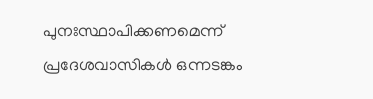പുനഃസ്ഥാപിക്കണമെന്ന് പ്രദേശവാസികൾ ഒന്നടങ്കം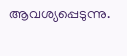ആവശ്യപ്പെടുന്നു.